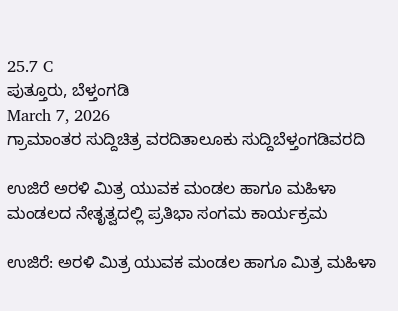25.7 C
ಪುತ್ತೂರು, ಬೆಳ್ತಂಗಡಿ
March 7, 2026
ಗ್ರಾಮಾಂತರ ಸುದ್ದಿಚಿತ್ರ ವರದಿತಾಲೂಕು ಸುದ್ದಿಬೆಳ್ತಂಗಡಿವರದಿ

ಉಜಿರೆ ಅರಳಿ ಮಿತ್ರ ಯುವಕ ಮಂಡಲ ಹಾಗೂ ಮಹಿಳಾ ಮಂಡಲದ ನೇತೃತ್ವದಲ್ಲಿ ಪ್ರತಿಭಾ ಸಂಗಮ ಕಾರ್ಯಕ್ರಮ

ಉಜಿರೆ: ಅರಳಿ ಮಿತ್ರ ಯುವಕ ಮಂಡಲ ಹಾಗೂ ಮಿತ್ರ ಮಹಿಳಾ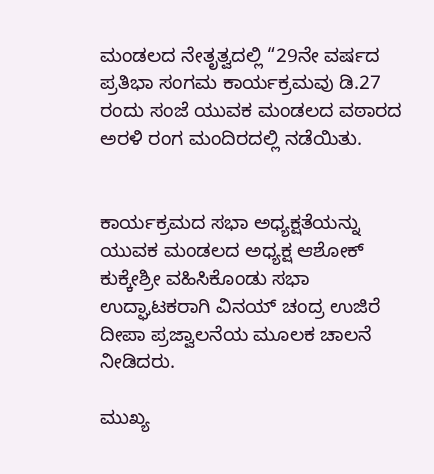ಮಂಡಲದ ನೇತೃತ್ವದಲ್ಲಿ “29ನೇ ವರ್ಷದ ಪ್ರತಿಭಾ ಸಂಗಮ ಕಾರ್ಯಕ್ರಮವು ಡಿ.27 ರಂದು ಸಂಜೆ ಯುವಕ ಮಂಡಲದ ವಠಾರದ ಅರಳಿ ರಂಗ ಮಂದಿರದಲ್ಲಿ ನಡೆಯಿತು.


ಕಾರ್ಯಕ್ರಮದ ಸಭಾ ಅಧ್ಯಕ್ಷತೆಯನ್ನು ಯುವಕ ಮಂಡಲದ ಅಧ್ಯಕ್ಷ ಆಶೋಕ್ ಕುಕ್ಕೇಶ್ರೀ ವಹಿಸಿಕೊಂಡು ಸಭಾ ಉದ್ಘಾಟಕರಾಗಿ ವಿನಯ್ ಚಂದ್ರ ಉಜಿರೆ ದೀಪಾ ಪ್ರಜ್ವಾಲನೆಯ ಮೂಲಕ ಚಾಲನೆ ನೀಡಿದರು.

ಮುಖ್ಯ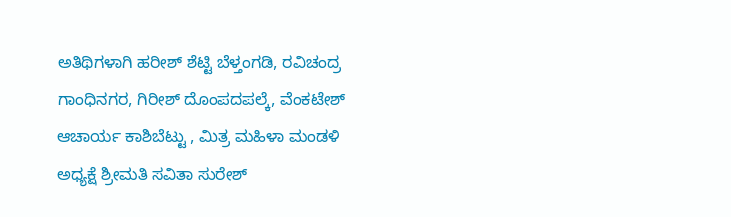ಅತಿಥಿಗಳಾಗಿ ಹರೀಶ್ ಶೆಟ್ಟಿ ಬೆಳ್ತಂಗಡಿ, ರವಿಚಂದ್ರ ಗಾಂಧಿನಗರ, ಗಿರೀಶ್ ದೊಂಪದಪಲ್ಕೆ, ವೆಂಕಟೇಶ್ ಆಚಾರ್ಯ ಕಾಶಿಬೆಟ್ಟು , ಮಿತ್ರ ಮಹಿಳಾ ‌ಮಂಡಳಿ ಅಧ್ಯಕ್ಷೆ ಶ್ರೀಮತಿ ಸವಿತಾ ಸುರೇಶ್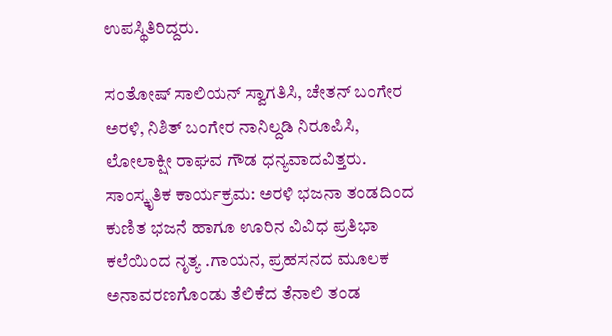ಉಪಸ್ಥಿತಿ‌ರಿದ್ದರು.

ಸಂತೋಷ್ ಸಾಲಿಯನ್ ಸ್ವಾಗತಿಸಿ, ಚೇತನ್ ಬಂಗೇರ ಅರಳಿ, ನಿಶಿತ್ ಬಂಗೇರ ನಾನಿಲ್ದಡಿ ನಿರೂಪಿಸಿ, ಲೋಲಾಕ್ಷೀ ರಾಘವ ಗೌಡ ಧನ್ಯವಾದವಿತ್ತರು.
ಸಾಂಸ್ಕೃತಿಕ ಕಾರ್ಯಕ್ರಮ: ಅರಳಿ ಭಜನಾ ತಂಡದಿಂದ ಕುಣಿತ ಭಜನೆ ಹಾಗೂ ಊರಿನ ವಿವಿಧ ಪ್ರತಿಭಾ ಕಲೆಯಿಂದ ನೃತ್ಯ .ಗಾಯನ, ಪ್ರಹಸನದ ಮೂಲಕ ಅನಾವರಣಗೊಂಡು ತೆಲಿಕೆದ ತೆನಾಲಿ ತಂಡ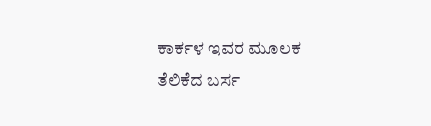ಕಾರ್ಕಳ ಇವರ ಮೂಲಕ ತೆಲಿಕೆದ ಬರ್ಸ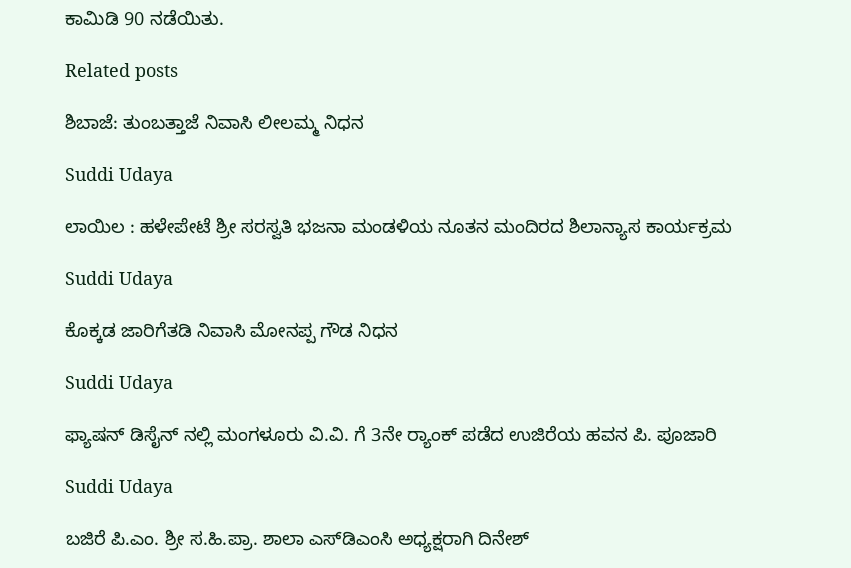ಕಾಮಿಡಿ 90 ನಡೆಯಿತು.

Related posts

ಶಿಬಾಜೆ: ತುಂಬತ್ತಾಜೆ ನಿವಾಸಿ ಲೀಲಮ್ಮ ನಿಧನ

Suddi Udaya

ಲಾಯಿಲ : ಹಳೇಪೇಟೆ ಶ್ರೀ ಸರಸ್ವತಿ ಭಜನಾ ಮಂಡಳಿಯ ನೂತನ ಮಂದಿರದ ಶಿಲಾನ್ಯಾಸ ಕಾರ್ಯಕ್ರಮ

Suddi Udaya

ಕೊಕ್ಕಡ ಜಾರಿಗೆತಡಿ ನಿವಾಸಿ ಮೋನಪ್ಪ ಗೌಡ ನಿಧನ

Suddi Udaya

ಫ್ಯಾಷನ್ ಡಿಸೈನ್ ನಲ್ಲಿ ಮಂಗಳೂರು ವಿ.ವಿ. ಗೆ 3ನೇ ರ‍್ಯಾಂಕ್ ಪಡೆದ ಉಜಿರೆಯ ಹವನ ಪಿ. ಪೂಜಾರಿ

Suddi Udaya

ಬಜಿರೆ ಪಿ.ಎಂ. ಶ್ರೀ ಸ.ಹಿ.ಪ್ರಾ. ಶಾಲಾ ಎಸ್‌ಡಿಎಂಸಿ ಅಧ್ಯಕ್ಷರಾಗಿ ದಿನೇಶ್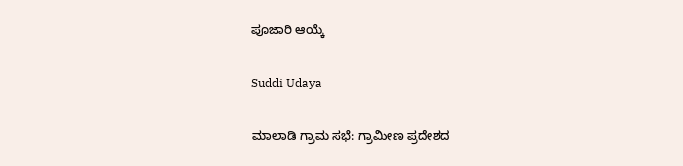ಪೂಜಾರಿ ಆಯ್ಕೆ

Suddi Udaya

ಮಾಲಾಡಿ ಗ್ರಾಮ ಸಭೆ: ಗ್ರಾಮೀಣ ಪ್ರದೇಶದ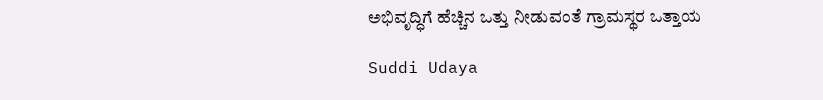ಅಭಿವೃದ್ಧಿಗೆ ಹೆಚ್ಚಿನ ಒತ್ತು ನೀಡುವಂತೆ ಗ್ರಾಮಸ್ಥರ ಒತ್ತಾಯ

Suddi Udaya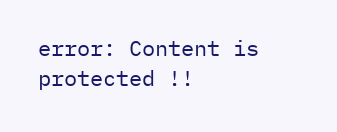error: Content is protected !!